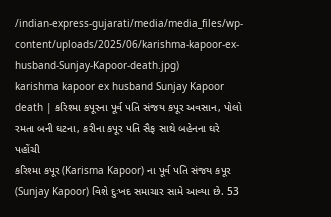/indian-express-gujarati/media/media_files/wp-content/uploads/2025/06/karishma-kapoor-ex-husband-Sunjay-Kapoor-death.jpg)
karishma kapoor ex husband Sunjay Kapoor death | કરિશ્મા કપૂરના પૂર્વ પતિ સંજય કપૂર અવસાન, પોલો રમતા બની ઘટના, કરીના કપૂર પતિ સૈફ સાથે બહેનના ઘરે પહોંચી
કરિશ્મા કપૂર (Karisma Kapoor) ના પૂર્વ પતિ સંજય કપૂર (Sunjay Kapoor) વિશે દુઃખદ સમાચાર સામે આવ્યા છે. 53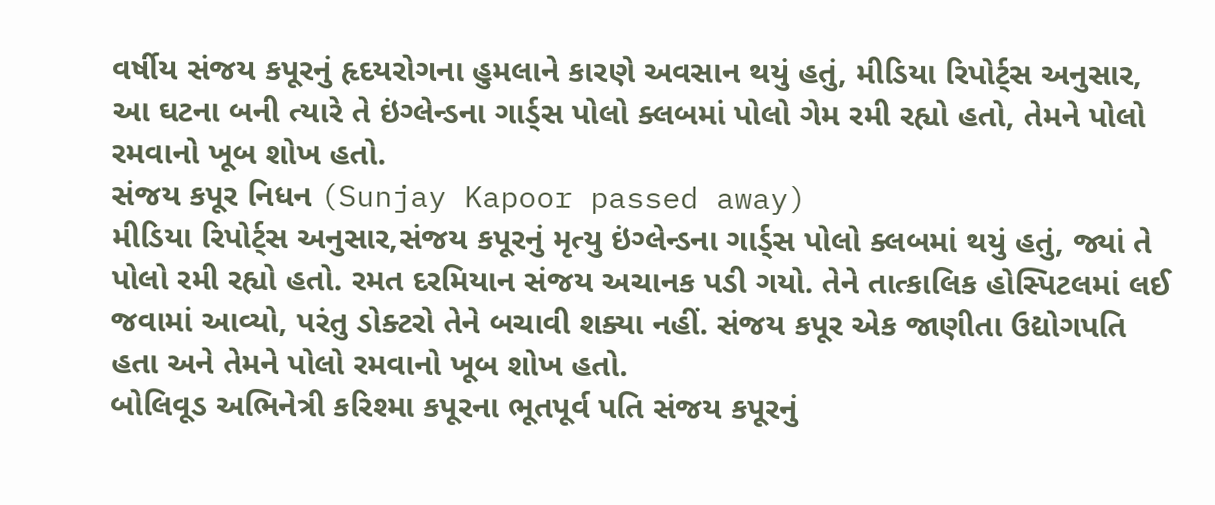વર્ષીય સંજય કપૂરનું હૃદયરોગના હુમલાને કારણે અવસાન થયું હતું, મીડિયા રિપોર્ટ્સ અનુસાર, આ ઘટના બની ત્યારે તે ઇંગ્લેન્ડના ગાર્ડ્સ પોલો ક્લબમાં પોલો ગેમ રમી રહ્યો હતો, તેમને પોલો રમવાનો ખૂબ શોખ હતો.
સંજય કપૂર નિધન (Sunjay Kapoor passed away)
મીડિયા રિપોર્ટ્સ અનુસાર,સંજય કપૂરનું મૃત્યુ ઇંગ્લેન્ડના ગાર્ડ્સ પોલો ક્લબમાં થયું હતું, જ્યાં તે પોલો રમી રહ્યો હતો. રમત દરમિયાન સંજય અચાનક પડી ગયો. તેને તાત્કાલિક હોસ્પિટલમાં લઈ જવામાં આવ્યો, પરંતુ ડોક્ટરો તેને બચાવી શક્યા નહીં. સંજય કપૂર એક જાણીતા ઉદ્યોગપતિ હતા અને તેમને પોલો રમવાનો ખૂબ શોખ હતો.
બોલિવૂડ અભિનેત્રી કરિશ્મા કપૂરના ભૂતપૂર્વ પતિ સંજય કપૂરનું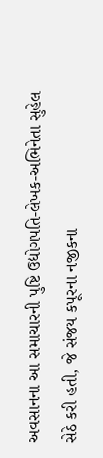અવસાનના આ સમાચારની પુષ્ટિ ઉદ્યોગપતિ-લેખક-અભિનેતા સુહેલ સેઠે કરી હતી, જે સંજય કપૂરના નજીકના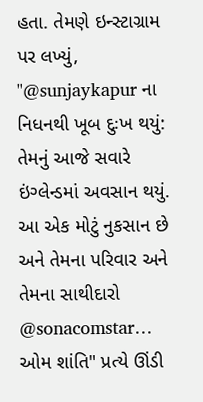હતા. તેમણે ઇન્સ્ટાગ્રામ પર લખ્યું, "@sunjaykapur ના નિધનથી ખૂબ દુઃખ થયું: તેમનું આજે સવારે ઇંગ્લેન્ડમાં અવસાન થયું. આ એક મોટું નુકસાન છે અને તેમના પરિવાર અને તેમના સાથીદારો @sonacomstar… ઓમ શાંતિ" પ્રત્યે ઊંડી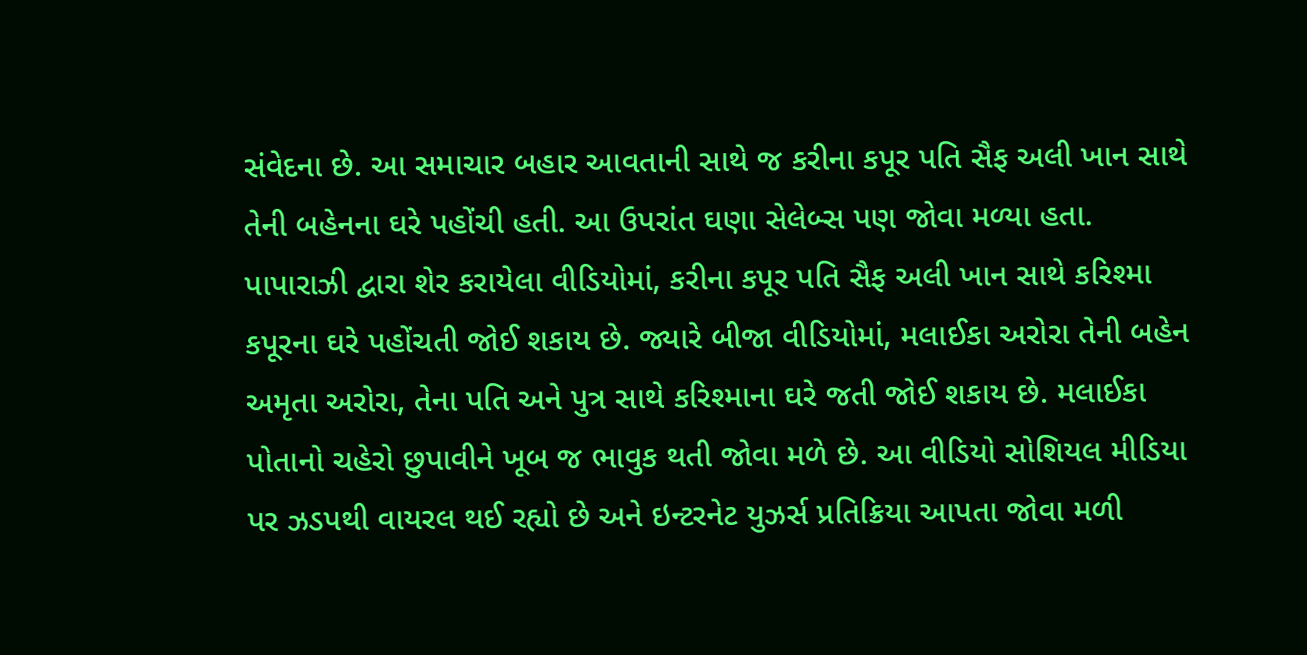સંવેદના છે. આ સમાચાર બહાર આવતાની સાથે જ કરીના કપૂર પતિ સૈફ અલી ખાન સાથે તેની બહેનના ઘરે પહોંચી હતી. આ ઉપરાંત ઘણા સેલેબ્સ પણ જોવા મળ્યા હતા.
પાપારાઝી દ્વારા શેર કરાયેલા વીડિયોમાં, કરીના કપૂર પતિ સૈફ અલી ખાન સાથે કરિશ્મા કપૂરના ઘરે પહોંચતી જોઈ શકાય છે. જ્યારે બીજા વીડિયોમાં, મલાઈકા અરોરા તેની બહેન અમૃતા અરોરા, તેના પતિ અને પુત્ર સાથે કરિશ્માના ઘરે જતી જોઈ શકાય છે. મલાઈકા પોતાનો ચહેરો છુપાવીને ખૂબ જ ભાવુક થતી જોવા મળે છે. આ વીડિયો સોશિયલ મીડિયા પર ઝડપથી વાયરલ થઈ રહ્યો છે અને ઇન્ટરનેટ યુઝર્સ પ્રતિક્રિયા આપતા જોવા મળી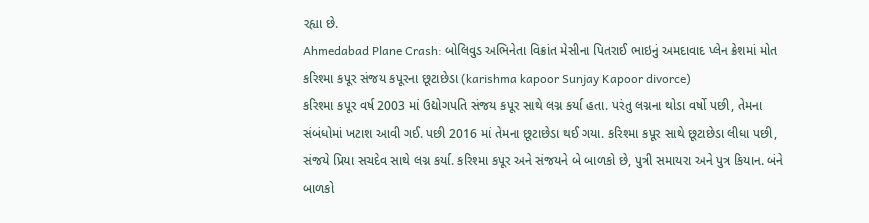રહ્યા છે.
Ahmedabad Plane Crash: બોલિવુડ અભિનેતા વિક્રાંત મેસીના પિતરાઈ ભાઇનું અમદાવાદ પ્લેન ક્રેશમાં મોત
કરિશ્મા કપૂર સંજય કપૂરના છૂટાછેડા (karishma kapoor Sunjay Kapoor divorce)
કરિશ્મા કપૂર વર્ષ 2003 માં ઉદ્યોગપતિ સંજય કપૂર સાથે લગ્ન કર્યા હતા. પરંતુ લગ્નના થોડા વર્ષો પછી, તેમના સંબંધોમાં ખટાશ આવી ગઈ. પછી 2016 માં તેમના છૂટાછેડા થઈ ગયા. કરિશ્મા કપૂર સાથે છૂટાછેડા લીધા પછી, સંજયે પ્રિયા સચદેવ સાથે લગ્ન કર્યા. કરિશ્મા કપૂર અને સંજયને બે બાળકો છે, પુત્રી સમાયરા અને પુત્ર કિયાન. બંને બાળકો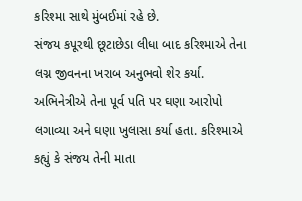કરિશ્મા સાથે મુંબઈમાં રહે છે.
સંજય કપૂરથી છૂટાછેડા લીધા બાદ કરિશ્માએ તેના લગ્ન જીવનના ખરાબ અનુભવો શેર કર્યા. અભિનેત્રીએ તેના પૂર્વ પતિ પર ઘણા આરોપો લગાવ્યા અને ઘણા ખુલાસા કર્યા હતા. કરિશ્માએ કહ્યું કે સંજય તેની માતા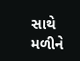સાથે મળીને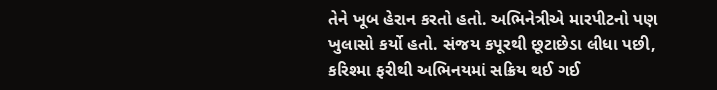તેને ખૂબ હેરાન કરતો હતો. અભિનેત્રીએ મારપીટનો પણ ખુલાસો કર્યો હતો. સંજય કપૂરથી છૂટાછેડા લીધા પછી, કરિશ્મા ફરીથી અભિનયમાં સક્રિય થઈ ગઈ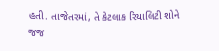હતી. તાજેતરમાં, તે કેટલાક રિયાલિટી શોને જજ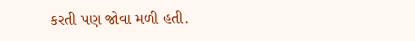કરતી પણ જોવા મળી હતી.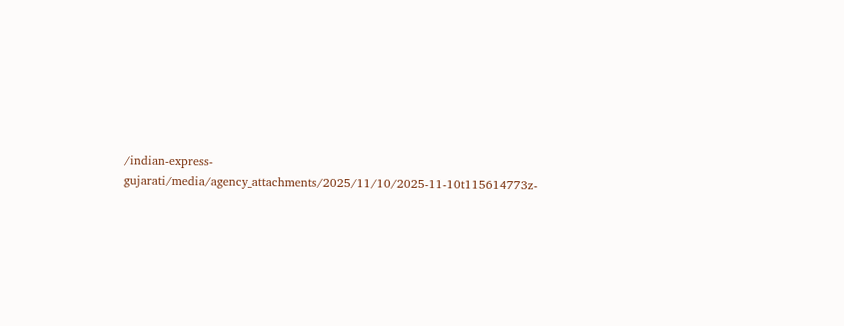/indian-express-gujarati/media/agency_attachments/2025/11/10/2025-11-10t115614773z-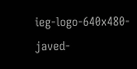ieg-logo-640x480-javed-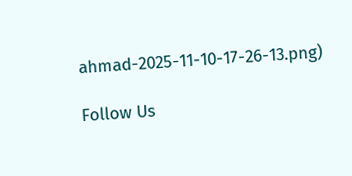ahmad-2025-11-10-17-26-13.png)

Follow Us